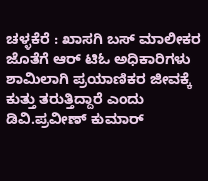ಚಳ್ಳಕೆರೆ : ಖಾಸಗಿ ಬಸ್ ಮಾಲೀಕರ ಜೊತೆಗೆ ಆರ್ ಟಿಓ ಅಧಿಕಾರಿಗಳು ಶಾಮಿಲಾಗಿ ಪ್ರಯಾಣಿಕರ ಜೀವಕ್ಕೆ ಕುತ್ತು ತರುತ್ತಿದ್ದಾರೆ ಎಂದು ಡಿವಿ.ಪ್ರವೀಣ್ ಕುಮಾರ್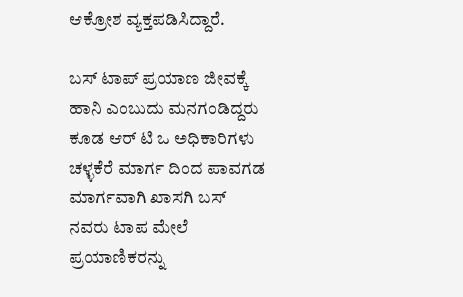ಆಕ್ರೋಶ ವ್ಯಕ್ತಪಡಿಸಿದ್ದಾರೆ.

ಬಸ್ ಟಾಪ್ ಪ್ರಯಾಣ ಜೀವಕ್ಕೆ ಹಾನಿ ಎಂಬುದು ಮನಗಂಡಿದ್ದರು ಕೂಡ ಆರ್ ಟಿ ಒ ಅಧಿಕಾರಿಗಳು ಚಳ್ಳಕೆರೆ ಮಾರ್ಗ ದಿಂದ ಪಾವಗಡ ಮಾರ್ಗವಾಗಿ ಖಾಸಗಿ ಬಸ್ ನವರು ಟಾಪ ಮೇಲೆ ಪ್ರಯಾಣಿಕರನ್ನು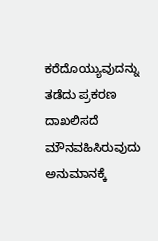ಕರೆದೊಯ್ಯುವುದನ್ನು ತಡೆದು ಪ್ರಕರಣ ದಾಖಲಿಸದೆ ಮೌನವಹಿಸಿರುವುದು ಅನುಮಾನಕ್ಕೆ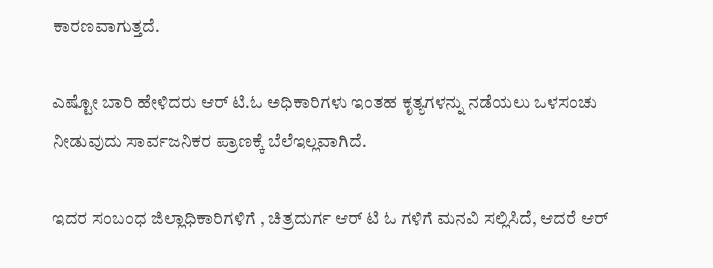ಕಾರಣವಾಗುತ್ತದೆ.

ಎಷ್ಟೋ ಬಾರಿ ಹೇಳಿದರು ಆರ್ ಟಿ.ಓ ಅಧಿಕಾರಿಗಳು ಇಂತಹ ಕೃತ್ಯಗಳನ್ನು ನಡೆಯಲು ಒಳಸಂಚು ನೀಡುವುದು ಸಾರ್ವಜನಿಕರ ಪ್ರಾಣಕ್ಕೆ ಬೆಲೆಇಲ್ಲವಾಗಿದೆ.

ಇದರ ಸಂಬಂಧ ಜಿಲ್ಲಾಧಿಕಾರಿಗಳಿಗೆ , ಚಿತ್ರದುರ್ಗ ಆರ್ ಟಿ ಓ ಗಳಿಗೆ ಮನವಿ ಸಲ್ಲಿಸಿದೆ, ಆದರೆ ಆರ್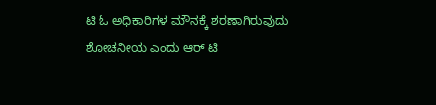ಟಿ ಓ ಅಧಿಕಾರಿಗಳ ಮೌನಕ್ಕೆ ಶರಣಾಗಿರುವುದು ಶೋಚನೀಯ ಎಂದು ಆರ್ ಟಿ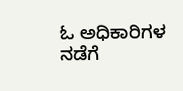ಓ ಅಧಿಕಾರಿಗಳ ನಡೆಗೆ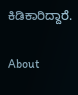ಕಿಡಿಕಾರಿದ್ದಾರೆ.

About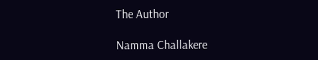The Author

Namma Challakere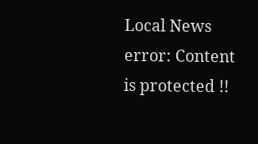Local News
error: Content is protected !!